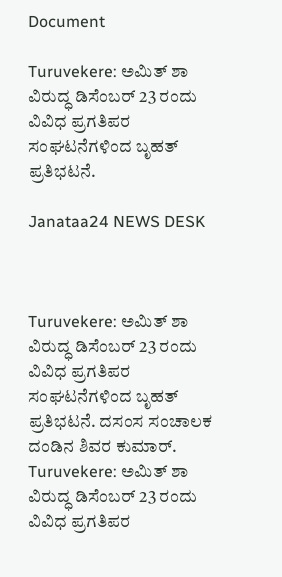Document

Turuvekere: ಅಮಿತ್ ಶಾ ವಿರುದ್ಧ ಡಿಸೆಂಬರ್ 23 ರಂದು ವಿವಿಧ ಪ್ರಗತಿಪರ ಸಂಘಟನೆಗಳಿಂದ ಬೃಹತ್ ಪ್ರತಿಭಟನೆ.

Janataa24 NEWS DESK



Turuvekere: ಅಮಿತ್ ಶಾ ವಿರುದ್ಧ ಡಿಸೆಂಬರ್ 23 ರಂದು ವಿವಿಧ ಪ್ರಗತಿಪರ ಸಂಘಟನೆಗಳಿಂದ ಬೃಹತ್ ಪ್ರತಿಭಟನೆ. ದಸಂಸ ಸಂಚಾಲಕ ದಂಡಿನ ಶಿವರ ಕುಮಾರ್.
Turuvekere: ಅಮಿತ್ ಶಾ ವಿರುದ್ಧ ಡಿಸೆಂಬರ್ 23 ರಂದು ವಿವಿಧ ಪ್ರಗತಿಪರ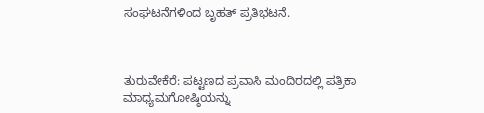ಸಂಘಟನೆಗಳಿಂದ ಬೃಹತ್ ಪ್ರತಿಭಟನೆ.



ತುರುವೇಕೆರೆ: ಪಟ್ಟಣದ ಪ್ರವಾಸಿ ಮಂದಿರದಲ್ಲಿ ಪತ್ರಿಕಾ ಮಾಧ್ಯಮಗೋಷ್ಠಿಯನ್ನು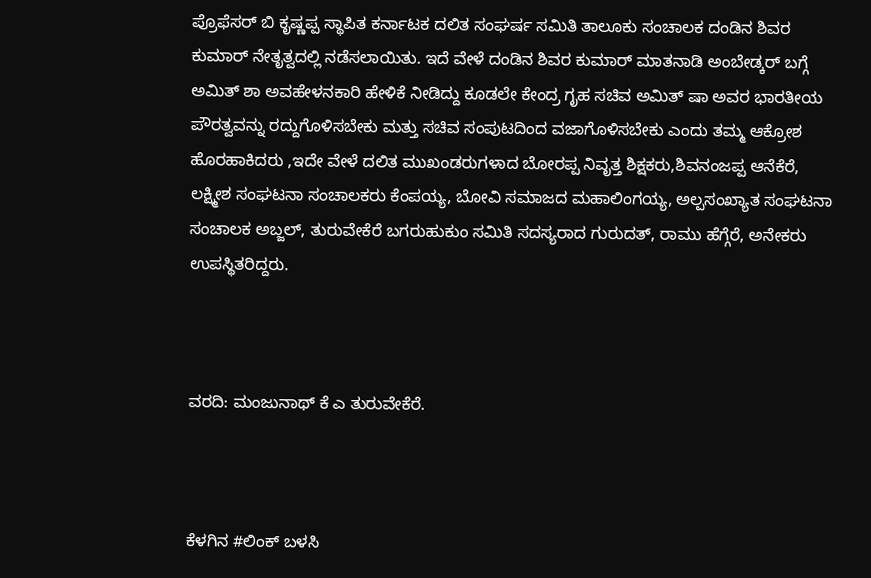ಪ್ರೊಫೆಸರ್ ಬಿ ಕೃಷ್ಣಪ್ಪ ಸ್ಥಾಪಿತ ಕರ್ನಾಟಕ ದಲಿತ ಸಂಘರ್ಷ ಸಮಿತಿ ತಾಲೂಕು ಸಂಚಾಲಕ ದಂಡಿನ ಶಿವರ ಕುಮಾರ್ ನೇತೃತ್ವದಲ್ಲಿ ನಡೆಸಲಾಯಿತು. ಇದೆ ವೇಳೆ ದಂಡಿನ ಶಿವರ ಕುಮಾರ್ ಮಾತನಾಡಿ ಅಂಬೇಡ್ಕರ್ ಬಗ್ಗೆ ಅಮಿತ್ ಶಾ ಅವಹೇಳನಕಾರಿ ಹೇಳಿಕೆ ನೀಡಿದ್ದು ಕೂಡಲೇ ಕೇಂದ್ರ ಗೃಹ ಸಚಿವ ಅಮಿತ್ ಷಾ ಅವರ ಭಾರತೀಯ ಪೌರತ್ವವನ್ನು ರದ್ದುಗೊಳಿಸಬೇಕು ಮತ್ತು ಸಚಿವ ಸಂಪುಟದಿಂದ ವಜಾಗೊಳಿಸಬೇಕು ಎಂದು ತಮ್ಮ ಆಕ್ರೋಶ ಹೊರಹಾಕಿದರು‌‌ ,ಇದೇ ವೇಳೆ ದಲಿತ ಮುಖಂಡರುಗಳಾದ ಬೋರಪ್ಪ ನಿವೃತ್ತ ಶಿಕ್ಷಕರು,ಶಿವನಂಜಪ್ಪ ಆನೆಕೆರೆ, ಲಕ್ಷ್ಮೀಶ ಸಂಘಟನಾ ಸಂಚಾಲಕರು ಕೆಂಪಯ್ಯ, ಬೋವಿ ಸಮಾಜದ ಮಹಾಲಿಂಗಯ್ಯ, ಅಲ್ಪಸಂಖ್ಯಾತ ಸಂಘಟನಾ ಸಂಚಾಲಕ ಅಬ್ಜಲ್, ತುರುವೇಕೆರೆ ಬಗರುಹುಕುಂ ಸಮಿತಿ ಸದಸ್ಯರಾದ ಗುರುದತ್, ರಾಮು ಹೆಗ್ಗೆರೆ, ಅನೇಕರು ಉಪಸ್ಥಿತರಿದ್ದರು.



ವರದಿ: ಮಂಜುನಾಥ್ ಕೆ ಎ ತುರುವೇಕೆರೆ.



ಕೆಳಗಿನ #ಲಿಂಕ್ ಬಳಸಿ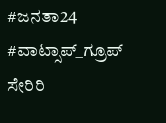#ಜನತಾ24 #ವಾಟ್ಸಾಪ್_ಗ್ರೂಪ್ ಸೇರಿರಿ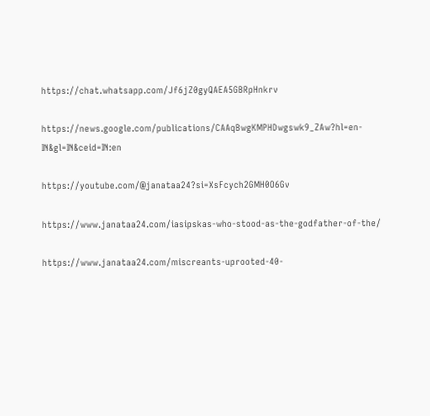https://chat.whatsapp.com/Jf6jZ0gyQAEA5GBRpHnkrv

https://news.google.com/publications/CAAqBwgKMPHDwgswk9_ZAw?hl=en-IN&gl=IN&ceid=IN:en

https://youtube.com/@janataa24?si=XsFcych2GMH0O6Gv

https://www.janataa24.com/iasipskas-who-stood-as-the-godfather-of-the/

https://www.janataa24.com/miscreants-uprooted-40-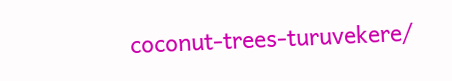coconut-trees-turuvekere/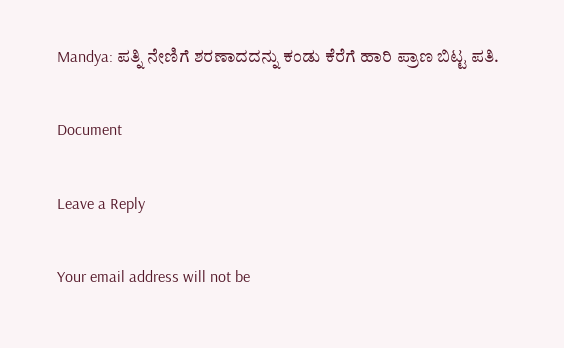Mandya: ಪತ್ನಿ ನೇಣಿಗೆ ಶರಣಾದದನ್ನು ಕಂಡು ಕೆರೆಗೆ ಹಾರಿ ಪ್ರಾಣ ಬಿಟ್ಟ ಪತಿ.

Document

Leave a Reply

Your email address will not be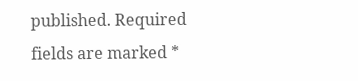published. Required fields are marked *